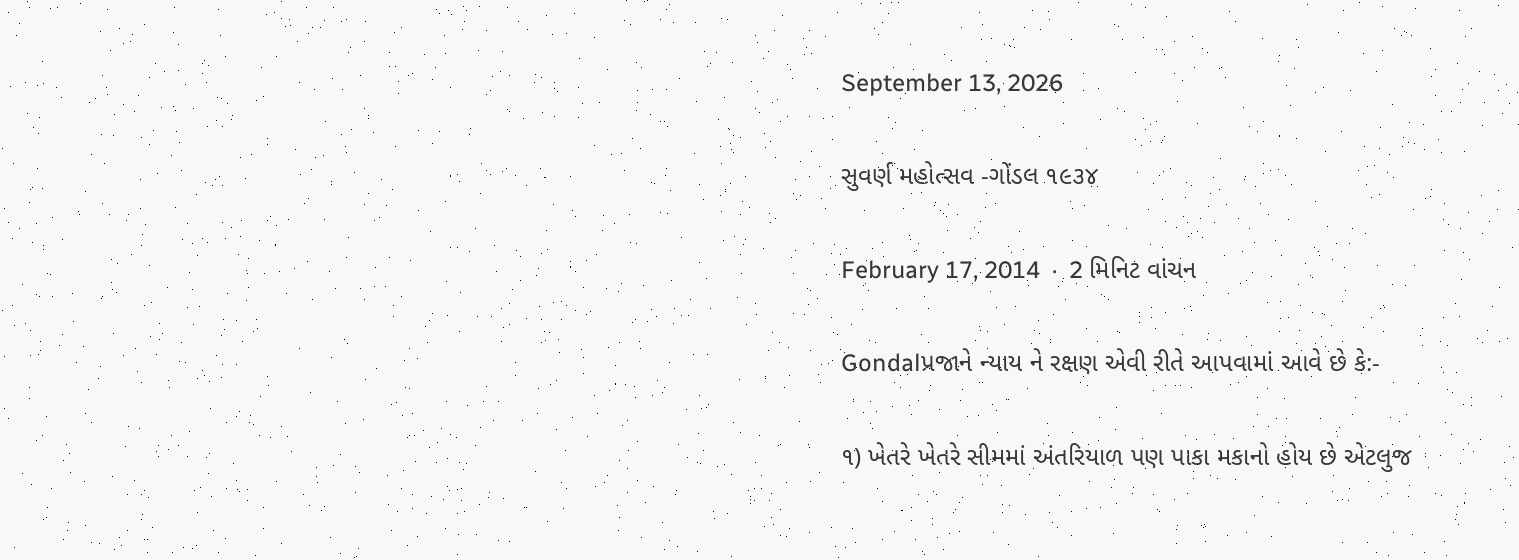September 13, 2026

સુવર્ણ મહોત્સવ -ગોંડલ ૧૯૩૪

February 17, 2014  ·  2 મિનિટ વાંચન

Gondalપ્રજાને ન્યાય ને રક્ષણ એવી રીતે આપવામાં આવે છે કે:-

૧) ખેતરે ખેતરે સીમમાં અંતરિયાળ પણ પાકા મકાનો હોય છે એટલુજ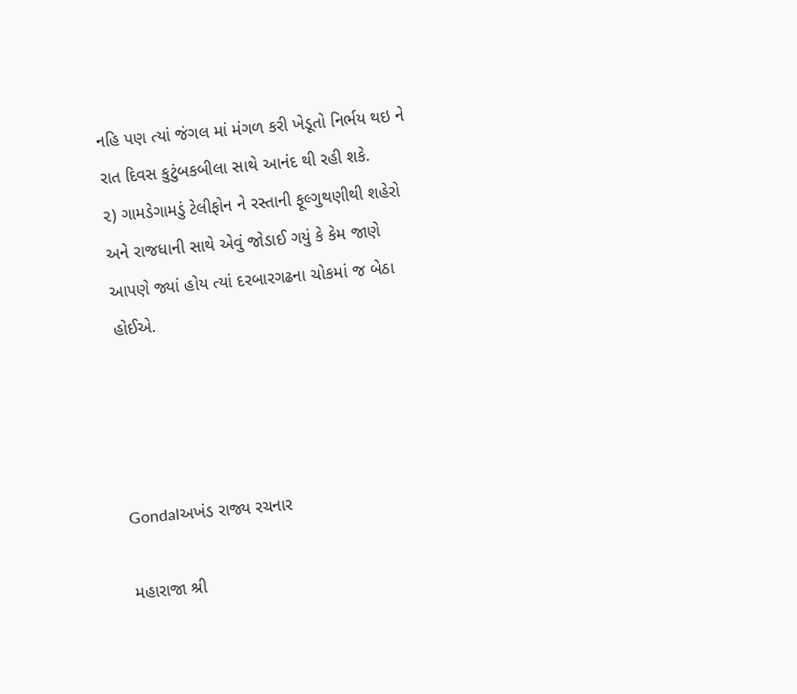નહિ પણ ત્યાં જંગલ માં મંગળ કરી ખેડૂતો નિર્ભય થઇ ને રાત દિવસ કુટુંબકબીલા સાથે આનંદ થી રહી શકે.
૨) ગામડેગામડું ટેલીફોન ને રસ્તાની ફૂલ્ગુથણીથી શહેરો અને રાજધાની સાથે એવું જોડાઈ ગયું કે કેમ જાણે આપણે જ્યાં હોય ત્યાં દરબારગઢના ચોકમાં જ બેઠા હોઈએ.




Gondalઅખંડ રાજ્ય રચનાર

મહારાજા શ્રી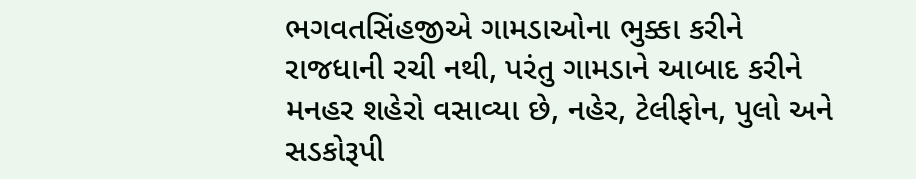ભગવતસિંહજીએ ગામડાઓના ભુક્કા કરીને રાજધાની રચી નથી, પરંતુ ગામડાને આબાદ કરીને મનહર શહેરો વસાવ્યા છે, નહેર, ટેલીફોન, પુલો અને સડકોરૂપી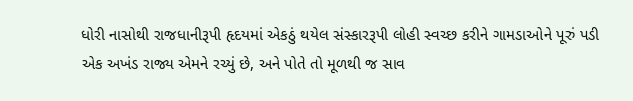ધોરી નાસોથી રાજધાનીરૂપી હૃદયમાં એકઠું થયેલ સંસ્કારરૂપી લોહી સ્વચ્છ કરીને ગામડાઓને પૂરું પડી એક અખંડ રાજ્ય એમને રચ્યું છે, અને પોતે તો મૂળથી જ સાવ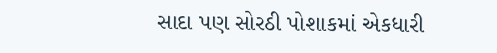સાદા પણ સોરઠી પોશાકમાં એકધારી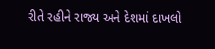રીતે રહીને રાજ્ય અને દેશમાં દાખલો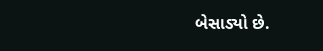બેસાડ્યો છે.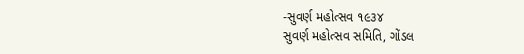-સુવર્ણ મહોત્સવ ૧૯૩૪
સુવર્ણ મહોત્સવ સમિતિ, ગોંડલ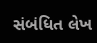સંબંધિત લેખ